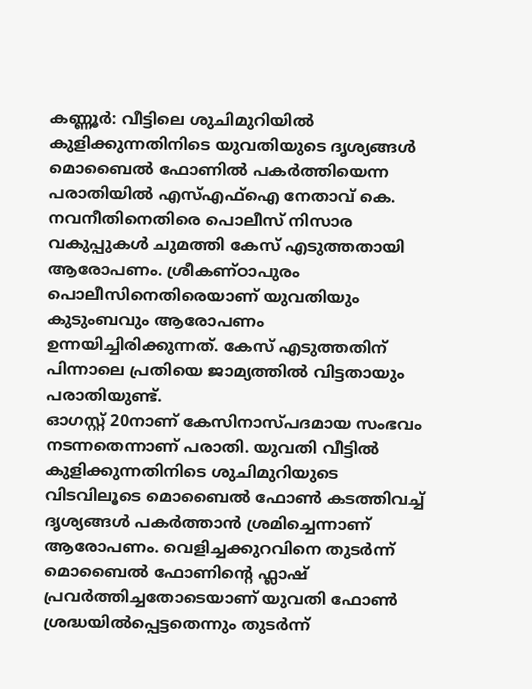കണ്ണൂർ: വീട്ടിലെ ശുചിമുറിയിൽ കുളിക്കുന്നതിനിടെ യുവതിയുടെ ദൃശ്യങ്ങൾ മൊബൈൽ ഫോണിൽ പകർത്തിയെന്ന പരാതിയിൽ എസ്എഫ്ഐ നേതാവ് കെ. നവനീതിനെതിരെ പൊലീസ് നിസാര വകുപ്പുകൾ ചുമത്തി കേസ് എടുത്തതായി ആരോപണം. ശ്രീകണ്ഠാപുരം പൊലീസിനെതിരെയാണ് യുവതിയും കുടുംബവും ആരോപണം ഉന്നയിച്ചിരിക്കുന്നത്. കേസ് എടുത്തതിന് പിന്നാലെ പ്രതിയെ ജാമ്യത്തിൽ വിട്ടതായും പരാതിയുണ്ട്.
ഓഗസ്റ്റ് 20നാണ് കേസിനാസ്പദമായ സംഭവം നടന്നതെന്നാണ് പരാതി. യുവതി വീട്ടിൽ കുളിക്കുന്നതിനിടെ ശുചിമുറിയുടെ വിടവിലൂടെ മൊബൈൽ ഫോൺ കടത്തിവച്ച് ദൃശ്യങ്ങൾ പകർത്താൻ ശ്രമിച്ചെന്നാണ് ആരോപണം. വെളിച്ചക്കുറവിനെ തുടർന്ന് മൊബൈൽ ഫോണിന്റെ ഫ്ലാഷ് പ്രവർത്തിച്ചതോടെയാണ് യുവതി ഫോൺ ശ്രദ്ധയിൽപ്പെട്ടതെന്നും തുടർന്ന്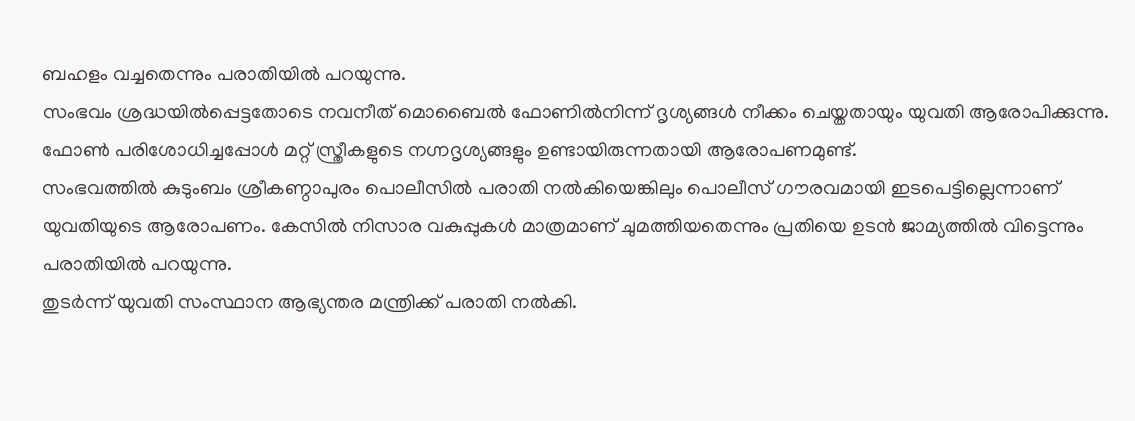ബഹളം വച്ചതെന്നും പരാതിയിൽ പറയുന്നു.
സംഭവം ശ്രദ്ധയിൽപ്പെട്ടതോടെ നവനീത് മൊബൈൽ ഫോണിൽനിന്ന് ദൃശ്യങ്ങൾ നീക്കം ചെയ്തതായും യുവതി ആരോപിക്കുന്നു. ഫോൺ പരിശോധിച്ചപ്പോൾ മറ്റ് സ്ത്രീകളുടെ നഗ്നദൃശ്യങ്ങളും ഉണ്ടായിരുന്നതായി ആരോപണമുണ്ട്.
സംഭവത്തിൽ കുടുംബം ശ്രീകണ്ഠാപുരം പൊലീസിൽ പരാതി നൽകിയെങ്കിലും പൊലീസ് ഗൗരവമായി ഇടപെട്ടില്ലെന്നാണ് യുവതിയുടെ ആരോപണം. കേസിൽ നിസാര വകുപ്പുകൾ മാത്രമാണ് ചുമത്തിയതെന്നും പ്രതിയെ ഉടൻ ജാമ്യത്തിൽ വിട്ടെന്നും പരാതിയിൽ പറയുന്നു.
തുടർന്ന് യുവതി സംസ്ഥാന ആഭ്യന്തര മന്ത്രിക്ക് പരാതി നൽകി.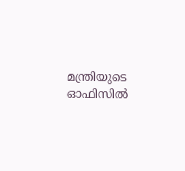മന്ത്രിയുടെ ഓഫിസിൽ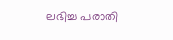ലഭിച്ച പരാതി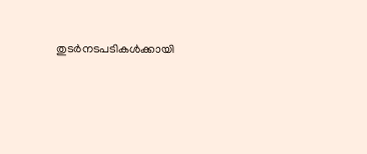തുടർനടപടികൾക്കായി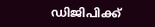ഡിജിപിക്ക്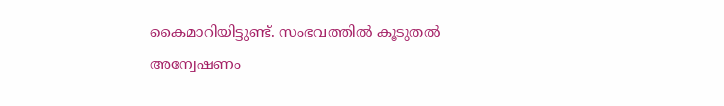കൈമാറിയിട്ടുണ്ട്. സംഭവത്തിൽ കൂടുതൽ അന്വേഷണം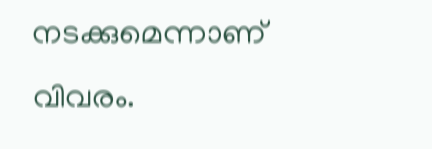നടക്കുമെന്നാണ് വിവരം.